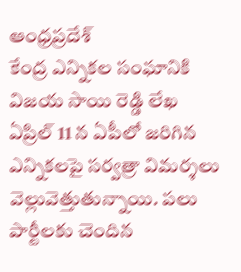ఆంధ్రప్రదేశ్
కేంద్ర ఎన్నికల సంఘానికి విజయ సాయి రెడ్డి లేఖ
ఏప్రిల్ 11 న ఏపీలో జరిగిన ఎన్నికలపై సర్వత్రా విమర్శలు వెల్లువెత్తుతున్నాయి. పలు పార్టీలకు చెందిన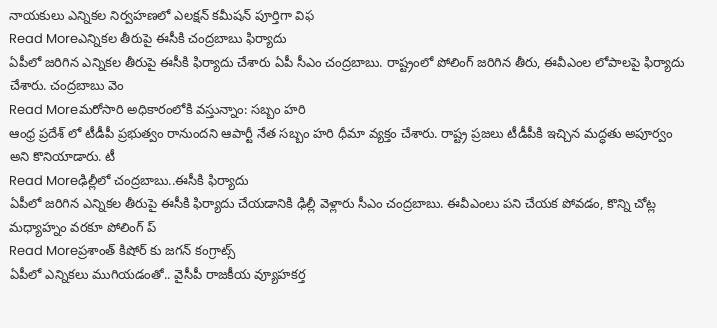నాయకులు ఎన్నికల నిర్వహణలో ఎలక్షన్ కమీషన్ పూర్తిగా విఫ
Read Moreఎన్నికల తీరుపై ఈసీకి చంద్రబాబు ఫిర్యాదు
ఏపీలో జరిగిన ఎన్నికల తీరుపై ఈసీకి ఫిర్యాదు చేశారు ఏపీ సీఎం చంద్రబాబు. రాష్ట్రంలో పోలింగ్ జరిగిన తీరు, ఈవీఎంల లోపాలపై ఫిర్యాదు చేశారు. చంద్రబాబు వెం
Read Moreమరోసారి అధికారంలోకి వస్తున్నాం: సబ్బం హరి
ఆంధ్ర ప్రదేశ్ లో టీడీపీ ప్రభుత్వం రానుందని ఆపార్టీ నేత సబ్బం హరి ధీమా వ్యక్తం చేశారు. రాష్ట్ర ప్రజలు టీడీపీకి ఇచ్చిన మద్ధతు అపూర్వం అని కొనియాడారు. టీ
Read Moreఢిల్లీలో చంద్రబాబు..ఈసీకి ఫిర్యాదు
ఏపీలో జరిగిన ఎన్నికల తీరుపై ఈసీకి ఫిర్యాదు చేయడానికి ఢిల్లీ వెళ్లారు సీఎం చంద్రబాబు. ఈవీఎంలు పని చేయక పోవడం, కొన్ని చోట్ల మధ్యాహ్నం వరకూ పోలింగ్ ప్
Read Moreప్రశాంత్ కిషోర్ కు జగన్ కంగ్రాట్స్
ఏపీలో ఎన్నికలు ముగియడంతో.. వైసీపీ రాజకీయ వ్యూహకర్త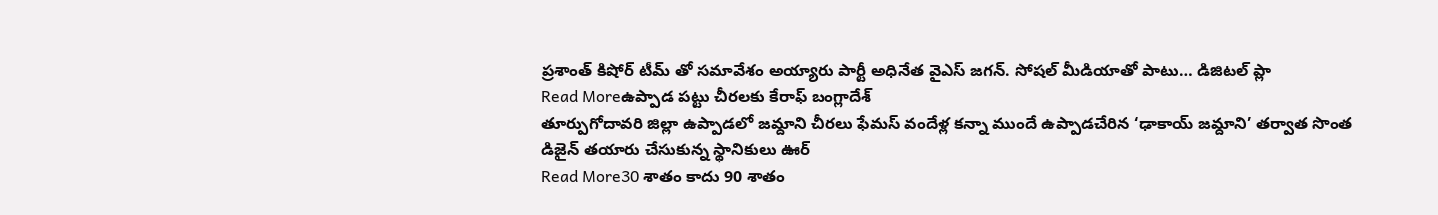ప్రశాంత్ కిషోర్ టీమ్ తో సమావేశం అయ్యారు పార్టీ అధినేత వైఎస్ జగన్. సోషల్ మీడియాతో పాటు… డిజిటల్ ప్లా
Read Moreఉప్పాడ పట్టు చీరలకు కేరాఫ్ బంగ్లాదేశ్
తూర్పుగోదావరి జిల్లా ఉప్పాడలో జమ్దాని చీరలు ఫేమస్ వందేళ్ల కన్నా ముందే ఉప్పాడచేరిన ‘ఢాకాయ్ జమ్దాని’ తర్వాత సొంత డిజైన్ తయారు చేసుకున్న స్థానికులు ఊర్
Read More30 శాతం కాదు 90 శాతం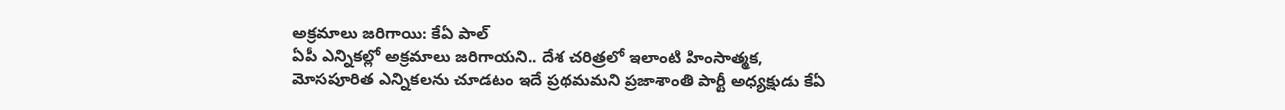అక్రమాలు జరిగాయి: కేఏ పాల్
ఏపీ ఎన్నికల్లో అక్రమాలు జరిగాయని.. దేశ చరిత్రలో ఇలాంటి హింసాత్మక, మోసపూరిత ఎన్నికలను చూడటం ఇదే ప్రథమమని ప్రజాశాంతి పార్టీ అధ్యక్షుడు కేఏ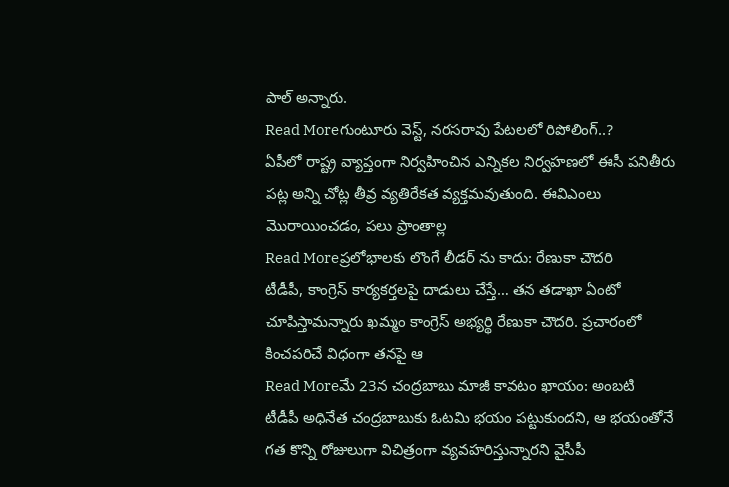పాల్ అన్నారు.
Read Moreగుంటూరు వెస్ట్, నరసరావు పేటలలో రిపోలింగ్..?
ఏపీలో రాష్ట్ర వ్యాప్తంగా నిర్వహించిన ఎన్నికల నిర్వహణలో ఈసీ పనితీరు పట్ల అన్ని చోట్ల తీవ్ర వ్యతిరేకత వ్యక్తమవుతుంది. ఈవిఎంలు మొరాయించడం, పలు ప్రాంతాల్ల
Read Moreప్రలోభాలకు లొంగే లీడర్ ను కాదు: రేణుకా చౌదరి
టీడీపీ, కాంగ్రెస్ కార్యకర్తలపై దాడులు చేస్తే… తన తడాఖా ఏంటో చూపిస్తామన్నారు ఖమ్మం కాంగ్రెస్ అభ్యర్థి రేణుకా చౌదరి. ప్రచారంలో కించపరిచే విధంగా తనపై ఆ
Read Moreమే 23న చంద్రబాబు మాజీ కావటం ఖాయం: అంబటి
టీడీపీ అధినేత చంద్రబాబుకు ఓటమి భయం పట్టుకుందని, ఆ భయంతోనే గత కొన్ని రోజులుగా విచిత్రంగా వ్యవహరిస్తున్నారని వైసీపీ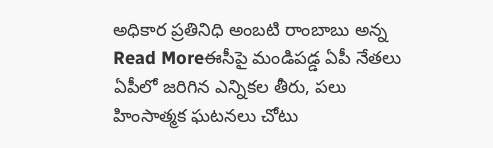అధికార ప్రతినిధి అంబటి రాంబాబు అన్న
Read Moreఈసీపై మండిపడ్డ ఏపీ నేతలు
ఏపీలో జరిగిన ఎన్నికల తీరు, పలు హింసాత్మక ఘటనలు చోటు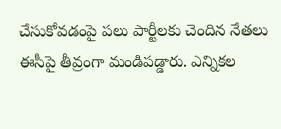చేసుకోవడంపై పలు పార్టీలకు చెందిన నేతలు ఈసీపై తీవ్రంగా మండిపడ్డారు. ఎన్నికల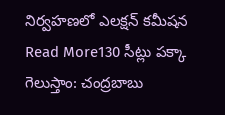నిర్వహణలో ఎలక్షన్ కమీషన
Read More130 సీట్లు పక్కా గెలుస్తాం: చంద్రబాబు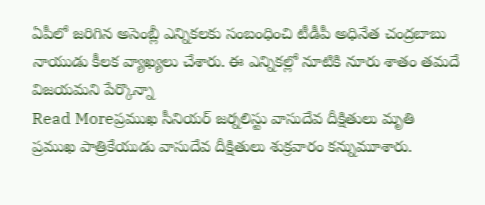ఏపీలో జరిగిన అసెంబ్లీ ఎన్నికలకు సంబంధించి టీడీపీ అధినేత చంద్రబాబు నాయుడు కీలక వ్యాఖ్యలు చేశారు. ఈ ఎన్నికల్లో నూటికి నూరు శాతం తమదే విజయమని పేర్కొన్నా
Read Moreప్రముఖ సీనియర్ జర్నలిస్టు వాసుదేవ దీక్షితులు మృతి
ప్రముఖ పాత్రికేయుడు వాసుదేవ దీక్షితులు శుక్రవారం కన్నుమూశారు.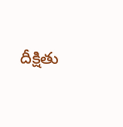దీక్షితు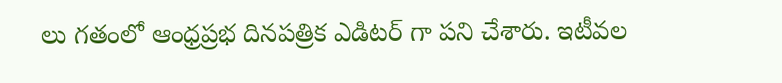లు గతంలో ఆంధ్రప్రభ దినపత్రిక ఎడిటర్ గా పని చేశారు. ఇటీవల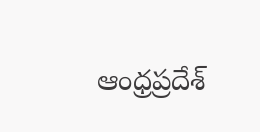ఆంధ్రప్రదేశ్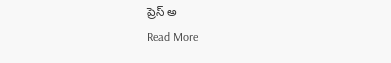ప్రెస్ అ
Read More